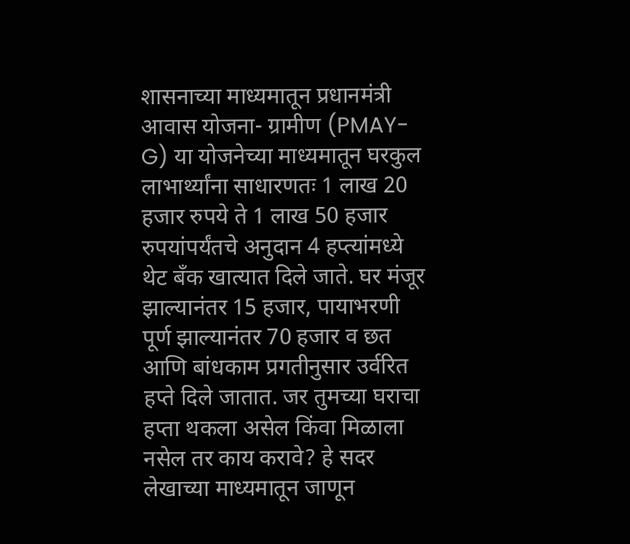शासनाच्या माध्यमातून प्रधानमंत्री आवास योजना- ग्रामीण (PMAY-G) या योजनेच्या माध्यमातून घरकुल लाभार्थ्यांना साधारणतः 1 लाख 20 हजार रुपये ते 1 लाख 50 हजार रुपयांपर्यंतचे अनुदान 4 हप्त्यांमध्ये थेट बँक खात्यात दिले जाते. घर मंजूर झाल्यानंतर 15 हजार, पायाभरणी पूर्ण झाल्यानंतर 70 हजार व छत आणि बांधकाम प्रगतीनुसार उर्वरित हप्ते दिले जातात. जर तुमच्या घराचा हप्ता थकला असेल किंवा मिळाला नसेल तर काय करावे? हे सदर लेखाच्या माध्यमातून जाणून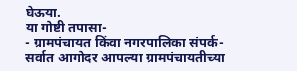घेऊया.
या गोष्टी तपासा-
- ग्रामपंचायत किंवा नगरपालिका संपर्क-
सर्वात आगोदर आपल्या ग्रामपंचायतीच्या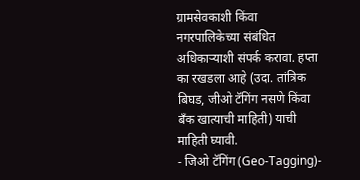ग्रामसेवकाशी किंवा नगरपालिकेच्या संबंधित अधिकाऱ्याशी संपर्क करावा. हप्ता का रखडला आहे (उदा. तांत्रिक बिघड, जीओ टॅगिंग नसणे किंवा बँक खात्याची माहिती) याची माहिती घ्यावी.
- जिओ टॅगिंग (Geo-Tagging)-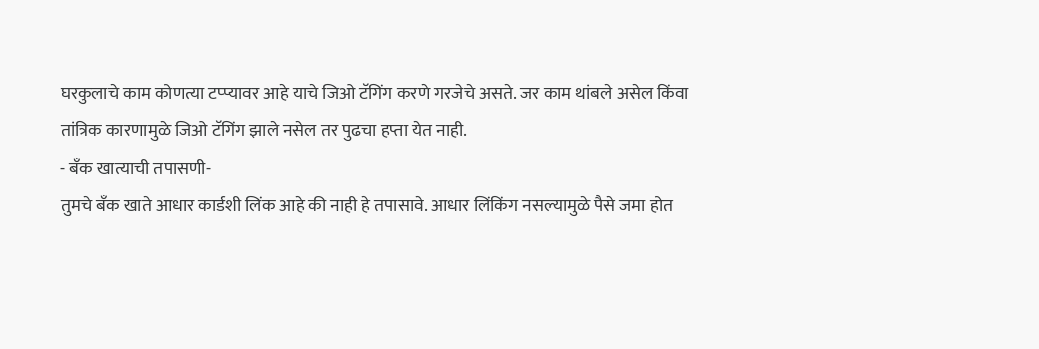घरकुलाचे काम कोणत्या टप्प्यावर आहे याचे जिओ टॅगिंग करणे गरजेचे असते. जर काम थांबले असेल किंवा तांत्रिक कारणामुळे जिओ टॅगिंग झाले नसेल तर पुढचा हप्ता येत नाही.
- बँक खात्याची तपासणी-
तुमचे बँक खाते आधार कार्डशी लिंक आहे की नाही हे तपासावे. आधार लिंकिंग नसल्यामुळे पैसे जमा होत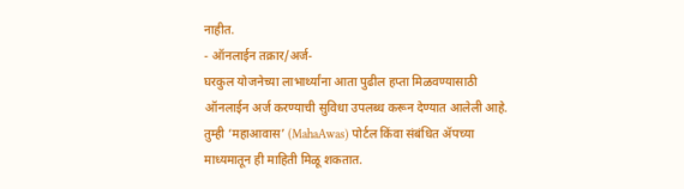नाहीत.
- ऑनलाईन तक्रार/अर्ज-
घरकुल योजनेच्या लाभार्थ्यांना आता पुढील हप्ता मिळवण्यासाठी ऑनलाईन अर्ज करण्याची सुविधा उपलब्ध करून देण्यात आलेली आहे. तुम्ही ‘महाआवास’ (MahaAwas) पोर्टल किंवा संबंधित ॲपच्या माध्यमातून ही माहिती मिळू शकतात.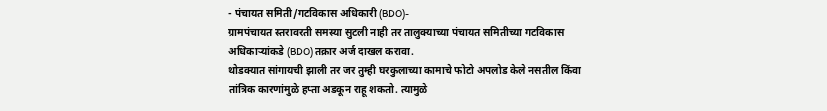- पंचायत समिती/गटविकास अधिकारी (BDO)-
ग्रामपंचायत स्तरावरती समस्या सुटली नाही तर तालुक्याच्या पंचायत समितीच्या गटविकास अधिकाऱ्यांकडे (BDO) तक्रार अर्ज दाखल करावा.
थोडक्यात सांगायची झाली तर जर तुम्ही घरकुलाच्या कामाचे फोटो अपलोड केले नसतील किंवा तांत्रिक कारणांमुळे हप्ता अडकून राहू शकतो. त्यामुळे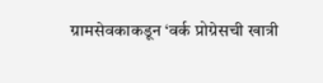ग्रामसेवकाकडून ‘वर्क प्रोग्रेसची खात्री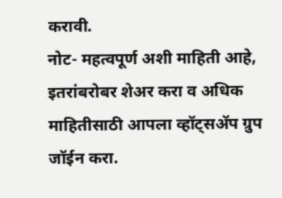करावी.
नोट- महत्वपूर्ण अशी माहिती आहे, इतरांबरोबर शेअर करा व अधिक माहितीसाठी आपला व्हॉट्सॲप ग्रुप जॉईन करा.